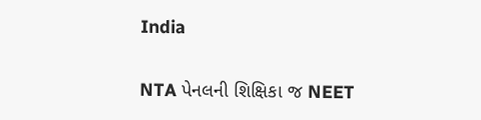India

NTA પેનલની શિક્ષિકા જ NEET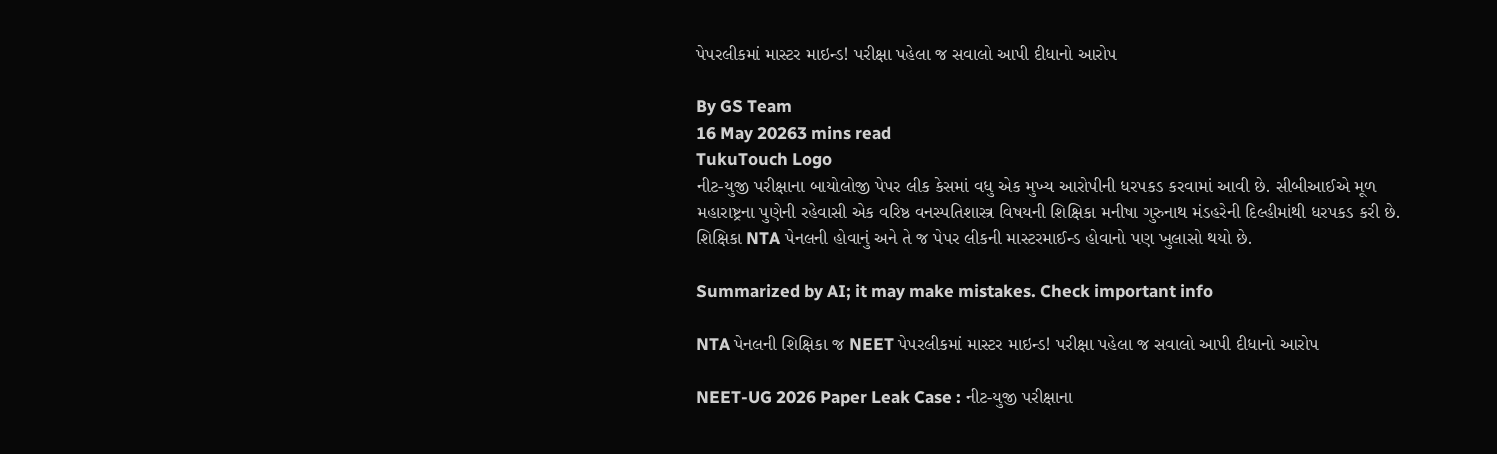પેપરલીકમાં માસ્ટર માઇન્ડ! પરીક્ષા પહેલા જ સવાલો આપી દીધાનો આરોપ

By GS Team
16 May 20263 mins read
TukuTouch Logo
નીટ-યુજી પરીક્ષાના બાયોલોજી પેપર લીક કેસમાં વધુ એક મુખ્ય આરોપીની ધરપકડ કરવામાં આવી છે. સીબીઆઈએ મૂળ મહારાષ્ટ્રના પુણેની રહેવાસી એક વરિષ્ઠ વનસ્પતિશાસ્ત્ર વિષયની શિક્ષિકા મનીષા ગુરુનાથ મંડહરેની દિલ્હીમાંથી ધરપકડ કરી છે. શિક્ષિકા NTA પેનલની હોવાનું અને તે જ પેપર લીકની માસ્ટરમાઈન્ડ હોવાનો પણ ખુલાસો થયો છે.

Summarized by AI; it may make mistakes. Check important info

NTA પેનલની શિક્ષિકા જ NEET પેપરલીકમાં માસ્ટર માઇન્ડ! પરીક્ષા પહેલા જ સવાલો આપી દીધાનો આરોપ

NEET-UG 2026 Paper Leak Case : નીટ-યુજી પરીક્ષાના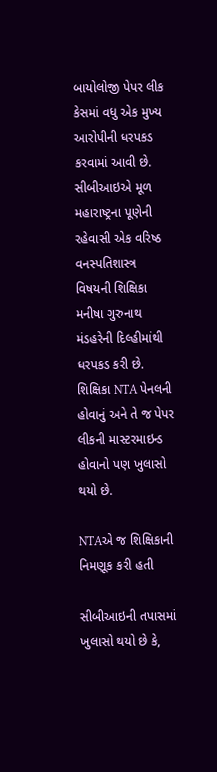બાયોલોજી પેપર લીક કેસમાં વધુ એક મુખ્ય આરોપીની ધરપકડ કરવામાં આવી છે. સીબીઆઇએ મૂળ મહારાષ્ટ્રના પૂણેની રહેવાસી એક વરિષ્ઠ વનસ્પતિશાસ્ત્ર વિષયની શિક્ષિકા મનીષા ગુરુનાથ મંડહરેની દિલ્હીમાંથી ધરપકડ કરી છે. શિક્ષિકા NTA પેનલની હોવાનું અને તે જ પેપર લીકની માસ્ટરમાઇન્ડ હોવાનો પણ ખુલાસો થયો છે.

NTAએ જ શિક્ષિકાની નિમણૂક કરી હતી

સીબીઆઇની તપાસમાં ખુલાસો થયો છે કે,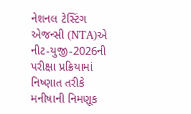નેશનલ ટેસ્ટિંગ એજન્સી (NTA)એ નીટ-યુજી-2026ની પરીક્ષા પ્રક્રિયામાં નિષ્ણાત તરીકે મનીષાની નિમણૂક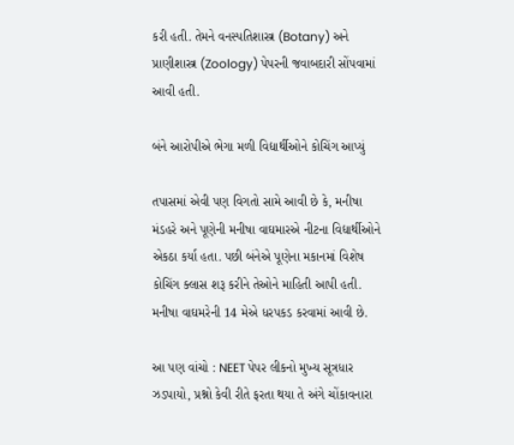કરી હતી. તેમને વનસ્પતિશાસ્ત્ર (Botany) અને પ્રાણીશાસ્ત્ર (Zoology) પેપરની જવાબદારી સોંપવામાં આવી હતી.

બંને આરોપીએ ભેગા મળી વિદ્યાર્થીઓને કોચિંગ આપ્યું

તપાસમાં એવી પણ વિગતો સામે આવી છે કે, મનીષા મંડહરે અને પૂણેની મનીષા વાઘમારએ નીટના વિદ્યાર્થીઓને એકઠા કર્યા હતા. પછી બંનેએ પૂણેના મકાનમાં વિશેષ કોચિંગ ક્લાસ શરૂ કરીને તેઓને માહિતી આપી હતી. મનીષા વાઘમરેની 14 મેએ ધરપકડ કરવામાં આવી છે.

આ પણ વાંચો : NEET પેપર લીકનો મુખ્ય સૂત્રધાર ઝડપાયો, પ્રશ્નો કેવી રીતે ફરતા થયા તે અંગે ચોંકાવનારા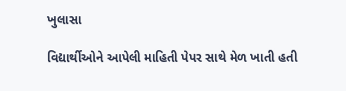ખુલાસા

વિદ્યાર્થીઓને આપેલી માહિતી પેપર સાથે મેળ ખાતી હતી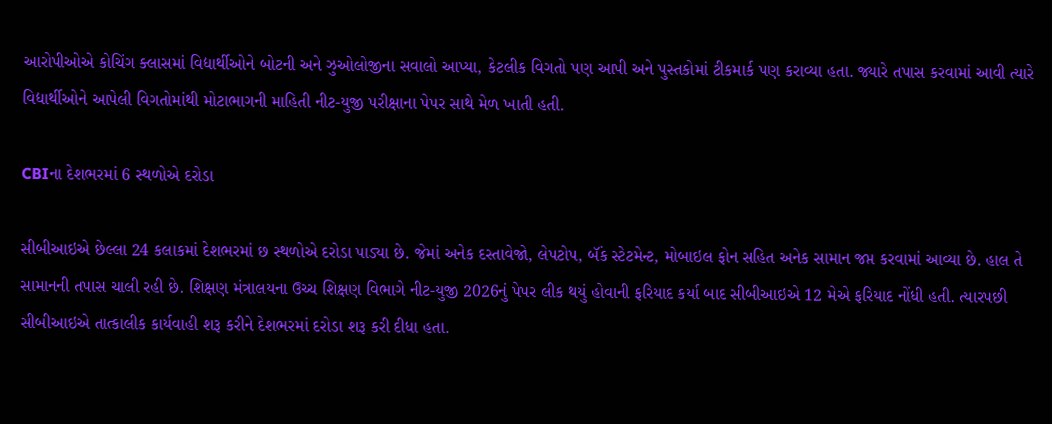આરોપીઓએ કોચિંગ ક્લાસમાં વિદ્યાર્થીઓને બોટની અને ઝુઓલોજીના સવાલો આપ્યા, કેટલીક વિગતો પણ આપી અને પુસ્તકોમાં ટીકમાર્ક પણ કરાવ્યા હતા. જ્યારે તપાસ કરવામાં આવી ત્યારે વિદ્યાર્થીઓને આપેલી વિગતોમાંથી મોટાભાગની માહિતી નીટ-યુજી પરીક્ષાના પેપર સાથે મેળ ખાતી હતી.

CBIના દેશભરમાં 6 સ્થળોએ દરોડા

સીબીઆઇએ છેલ્લા 24 કલાકમાં દેશભરમાં છ સ્થળોએ દરોડા પાડ્યા છે. જેમાં અનેક દસ્તાવેજો, લેપટોપ, બૅંક સ્ટેટમેન્ટ, મોબાઇલ ફોન સહિત અનેક સામાન જપ્ત કરવામાં આવ્યા છે. હાલ તે સામાનની તપાસ ચાલી રહી છે. શિક્ષણ મંત્રાલયના ઉચ્ચ શિક્ષણ વિભાગે નીટ-યુજી 2026નું પેપર લીક થયું હોવાની ફરિયાદ કર્યા બાદ સીબીઆઇએ 12 મેએ ફરિયાદ નોંધી હતી. ત્યારપછી સીબીઆઇએ તાત્કાલીક કાર્યવાહી શરૂ કરીને દેશભરમાં દરોડા શરૂ કરી દીધા હતા.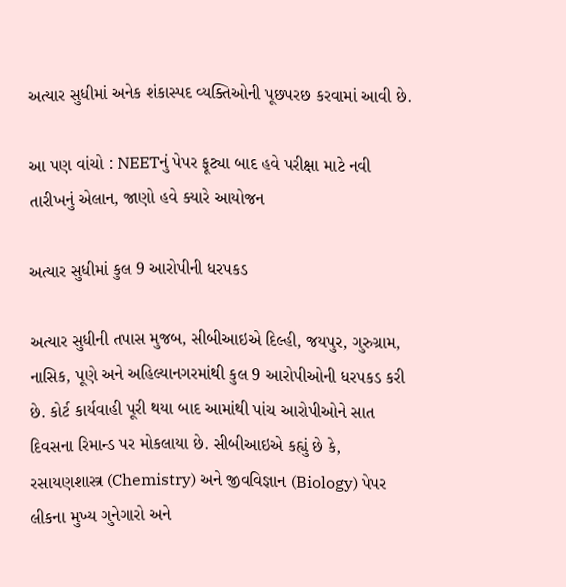અત્યાર સુધીમાં અનેક શંકાસ્પદ વ્યક્તિઓની પૂછપરછ કરવામાં આવી છે.

આ પણ વાંચો : NEETનું પેપર ફૂટ્યા બાદ હવે પરીક્ષા માટે નવી તારીખનું એલાન, જાણો હવે ક્યારે આયોજન

અત્યાર સુધીમાં કુલ 9 આરોપીની ધરપકડ

અત્યાર સુધીની તપાસ મુજબ, સીબીઆઇએ દિલ્હી, જયપુર, ગુરુગ્રામ, નાસિક, પૂણે અને અહિલ્યાનગરમાંથી કુલ 9 આરોપીઓની ધરપકડ કરી છે. કોર્ટ કાર્યવાહી પૂરી થયા બાદ આમાંથી પાંચ આરોપીઓને સાત દિવસના રિમાન્ડ પર મોકલાયા છે. સીબીઆઇએ કહ્યું છે કે, રસાયણશાસ્ત્ર (Chemistry) અને જીવવિજ્ઞાન (Biology) પેપર લીકના મુખ્ય ગુનેગારો અને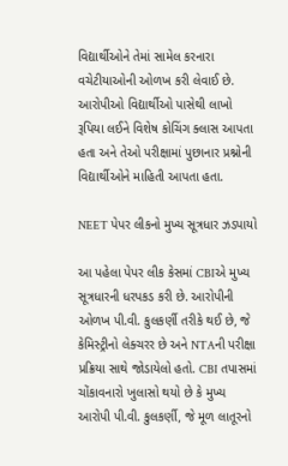વિદ્યાર્થીઓને તેમાં સામેલ કરનારા વચેટીયાઓની ઓળખ કરી લેવાઈ છે. આરોપીઓ વિદ્યાર્થીઓ પાસેથી લાખો રૂપિયા લઈને વિશેષ કોચિંગ ક્લાસ આપતા હતા અને તેઓ પરીક્ષામાં પુછાનાર પ્રશ્નોની વિદ્યાર્થીઓને માહિતી આપતા હતા.

NEET પેપર લીકનો મુખ્ય સૂત્રધાર ઝડપાયો

આ પહેલા પેપર લીક કેસમાં CBIએ મુખ્ય સૂત્રધારની ધરપકડ કરી છે. આરોપીની ઓળખ પી.વી. કુલકર્ણી તરીકે થઈ છે, જે કેમિસ્ટ્રીનો લેક્ચરર છે અને NTAની પરીક્ષા પ્રક્રિયા સાથે જોડાયેલો હતો. CBI તપાસમાં ચોંકાવનારો ખુલાસો થયો છે કે મુખ્ય આરોપી પી.વી. કુલકર્ણી, જે મૂળ લાતૂરનો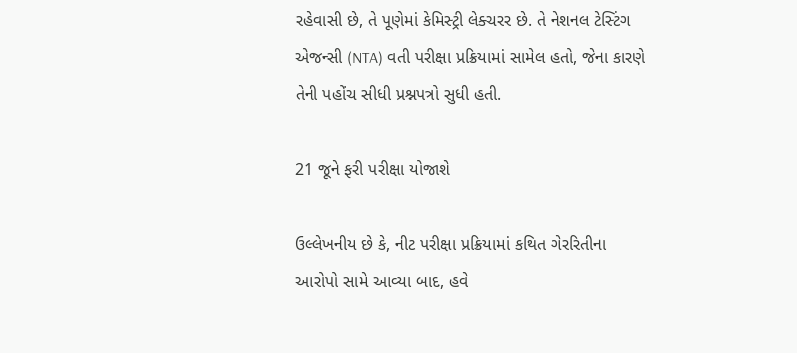રહેવાસી છે, તે પૂણેમાં કેમિસ્ટ્રી લેક્ચરર છે. તે નેશનલ ટેસ્ટિંગ એજન્સી (NTA) વતી પરીક્ષા પ્રક્રિયામાં સામેલ હતો, જેના કારણે તેની પહોંચ સીધી પ્રશ્નપત્રો સુધી હતી.

21 જૂને ફરી પરીક્ષા યોજાશે

ઉલ્લેખનીય છે કે, નીટ પરીક્ષા પ્રક્રિયામાં કથિત ગેરરિતીના આરોપો સામે આવ્યા બાદ, હવે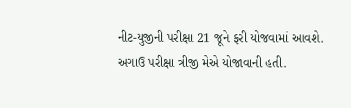નીટ-યુજીની પરીક્ષા 21 જૂને ફરી યોજવામાં આવશે. અગાઉ પરીક્ષા ત્રીજી મેએ યોજાવાની હતી.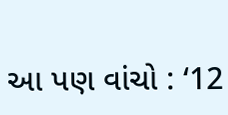આ પણ વાંચો : ‘12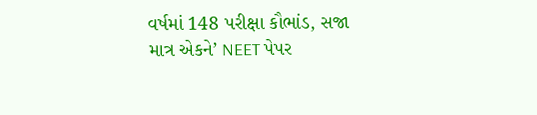વર્ષમાં 148 પરીક્ષા કૌભાંડ, સજા માત્ર એકને’ NEET પેપર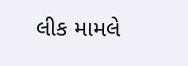લીક મામલે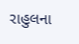રાહુલના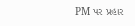PM પર પ્રહાર